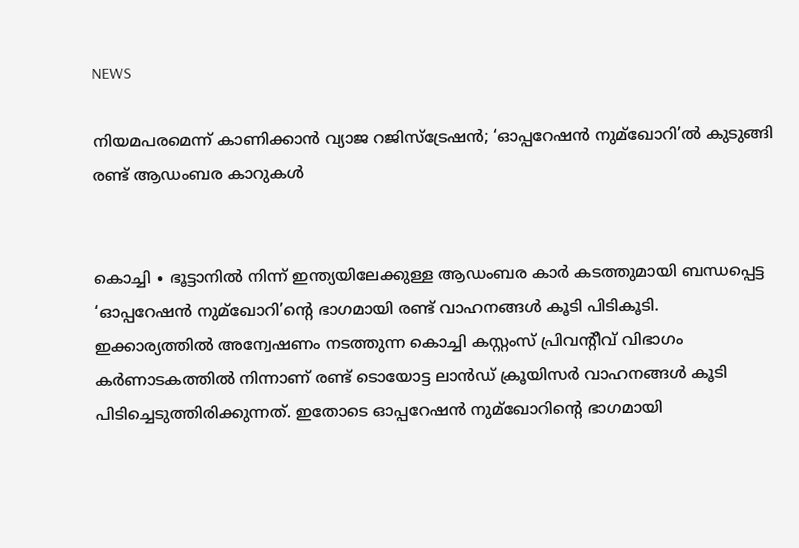NEWS

നിയമപരമെന്ന് കാണിക്കാൻ വ്യാജ റജിസ്ട്രേഷൻ; ‘ഓപ്പറേഷൻ നുമ്ഖോറി’ൽ കുടുങ്ങി രണ്ട് ആഡംബര കാറുകൾ


കൊച്ചി ∙ ഭൂട്ടാനിൽ നിന്ന് ഇന്ത്യയിലേക്കുള്ള ആഡംബര കാർ കടത്തുമായി ബന്ധപ്പെട്ട ‘ഓപ്പറേഷൻ നുമ്ഖോറി’ന്റെ ഭാഗമായി രണ്ട് വാഹനങ്ങൾ കൂടി പിടികൂടി. ഇക്കാര്യത്തിൽ അന്വേഷണം നടത്തുന്ന കൊച്ചി കസ്റ്റംസ് പ്രിവന്റീവ് വിഭാഗം കർണാടകത്തിൽ നിന്നാണ് രണ്ട് ടൊയോട്ട ലാൻഡ് ക്രൂയിസർ വാഹനങ്ങൾ കൂടി പിടിച്ചെടുത്തിരിക്കുന്നത്. ഇതോടെ ഓപ്പറേഷൻ നുമ്ഖോറിന്റെ ഭാഗമായി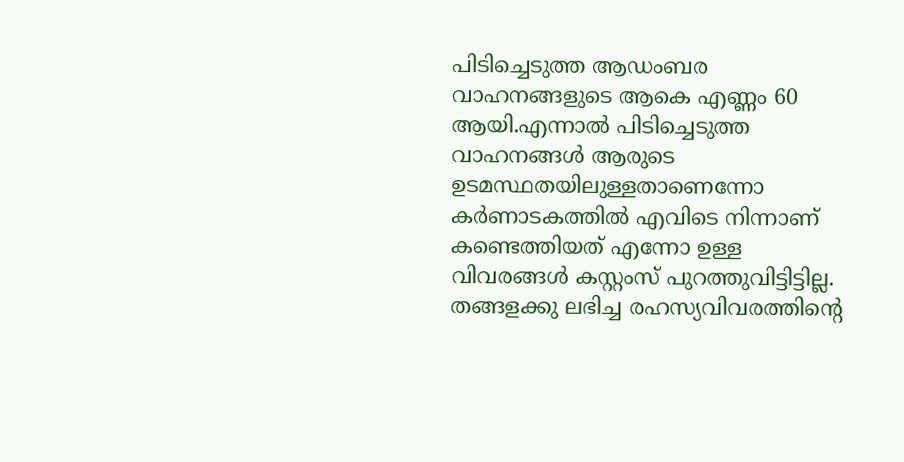പിടിച്ചെടുത്ത ആഡംബര വാഹനങ്ങളുടെ ആകെ എണ്ണം 60 ആയി.എന്നാൽ പിടിച്ചെടുത്ത വാഹനങ്ങൾ ആരുടെ ഉടമസ്ഥതയിലുള്ളതാണെന്നോ കർണാടകത്തിൽ എവിടെ നിന്നാണ് കണ്ടെത്തിയത് എന്നോ ഉള്ള വിവരങ്ങൾ കസ്റ്റംസ് പുറത്തുവിട്ടിട്ടില്ല. തങ്ങളക്കു ലഭിച്ച രഹസ്യവിവരത്തിന്റെ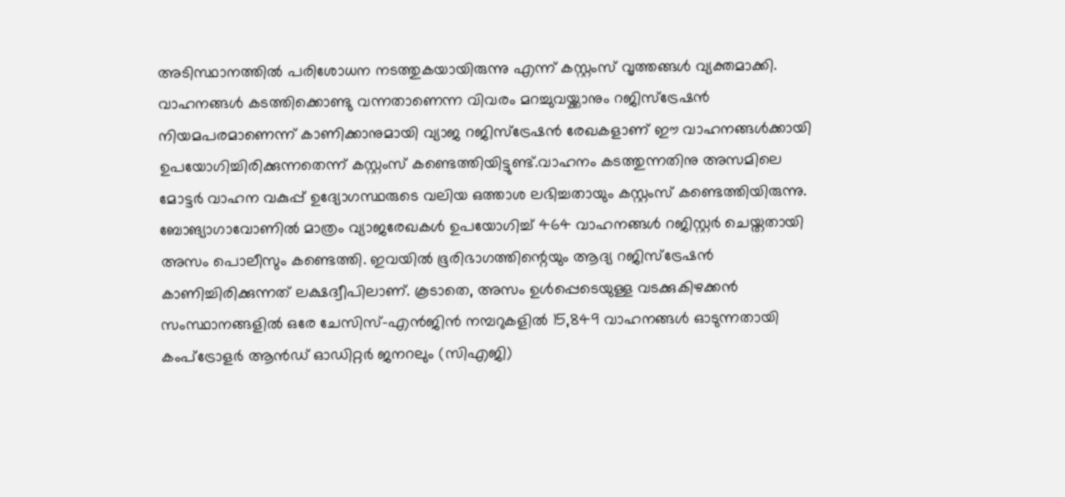അടിസ്ഥാനത്തിൽ പരിശോധന നടത്തുകയായിരുന്നു എന്ന് കസ്റ്റംസ് വൃത്തങ്ങൾ വ്യക്തമാക്കി. വാഹനങ്ങൾ കടത്തിക്കൊണ്ടു വന്നതാണെന്ന വിവരം മറച്ചുവയ്ക്കാനും റജിസ്ട്രേഷൻ നിയമപരമാണെന്ന് കാണിക്കാനുമായി വ്യാജ റജിസ്ട്രേഷൻ രേഖകളാണ് ഈ വാഹനങ്ങൾക്കായി ഉപയോഗിച്ചിരിക്കുന്നതെന്ന് കസ്റ്റംസ് കണ്ടെത്തിയിട്ടുണ്ട്.വാഹനം കടത്തുന്നതിനു അസമിലെ മോട്ടർ വാഹന വകുപ്പ് ഉദ്യോഗസ്ഥരുടെ വലിയ ഒത്താശ ലഭിച്ചതായും കസ്റ്റംസ് കണ്ടെത്തിയിരുന്നു. ബോങ്യാഗാവോണിൽ മാത്രം വ്യാജരേഖകൾ ഉപയോഗിച്ച് 464 വാഹനങ്ങൾ റജിസ്റ്റർ ചെയ്തതായി അസം പൊലീസും കണ്ടെത്തി. ഇവയിൽ ഭൂരിഭാഗത്തിന്റെയും ആദ്യ റജിസ്ട്രേഷൻ കാണിച്ചിരിക്കുന്നത് ലക്ഷദ്വീപിലാണ്. കൂടാതെ, അസം ഉൾപ്പെടെയുള്ള വടക്കുകിഴക്കൻ സംസ്ഥാനങ്ങളിൽ ഒരേ ചേസിസ്-എൻജിൻ നമ്പറുകളിൽ 15,849 വാഹനങ്ങൾ ഓടുന്നതായി കംപ്ട്രോളർ ആൻഡ് ഓഡിറ്റർ ജനറലും (സിഎജി)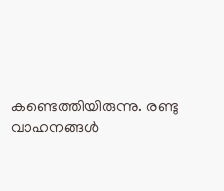കണ്ടെത്തിയിരുന്നു. രണ്ടു വാഹനങ്ങൾ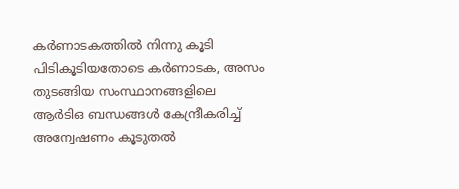കർണാടകത്തിൽ നിന്നു കൂടി പിടികൂടിയതോടെ കർണാടക, അസം തുടങ്ങിയ സംസ്ഥാനങ്ങളിലെ ആർടിഒ ബന്ധങ്ങൾ കേന്ദ്രീകരിച്ച് അന്വേഷണം കൂടുതൽ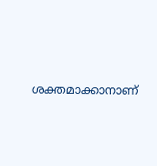ശക്തമാക്കാനാണ്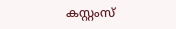കസ്റ്റംസ്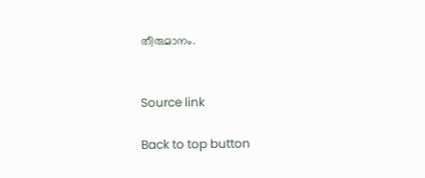തീരുമാനം.


Source link

Back to top button